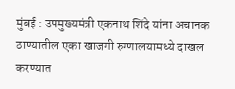मुंबई : उपमुख्यमंत्री एकनाथ शिंदे यांना अचानक ठाण्यातील एका खाजगी रुग्णालयामध्ये दाखल करण्यात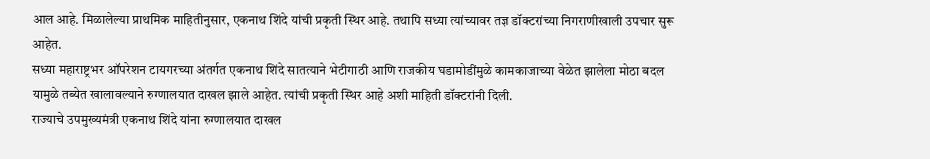आल आहे. मिळालेल्या प्राथमिक माहितीनुसार, एकनाथ शिंदे यांची प्रकृती स्थिर आहे. तथापि सध्या त्यांच्यावर तज्ञ डॉक्टरांच्या निगराणीखाली उपचार सुरू आहेत.
सध्या महाराष्ट्रभर ऑपरेशन टायगरच्या अंतर्गत एकनाथ शिंदे सातत्याने भेटीगाठी आणि राजकीय घडामोडींमुळे कामकाजाच्या वेळेत झालेला मोठा बदल यामुळे तब्येत खालावल्याने रुग्णालयात दाखल झाले आहेत. त्यांची प्रकृती स्थिर आहे अशी माहिती डॉक्टरांनी दिली.
राज्याचे उपमुख्यमंत्री एकनाथ शिंदे यांना रुग्णालयात दाखल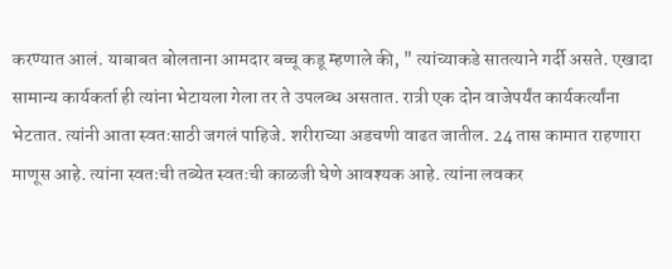करण्यात आलं. याबाबत बोलताना आमदार बच्चू कडू म्हणाले की, " त्यांच्याकडे सातत्याने गर्दी असते. एखादा सामान्य कार्यकर्ता ही त्यांना भेटायला गेला तर ते उपलब्ध असतात. रात्री एक दोन वाजेपर्यंत कार्यकर्त्यांना भेटतात. त्यांनी आता स्वतःसाठी जगलं पाहिजे. शरीराच्या अडचणी वाढत जातील. 24 तास कामात राहणारा माणूस आहे. त्यांना स्वतःची तब्येत स्वतःची काळजी घेणे आवश्यक आहे. त्यांना लवकर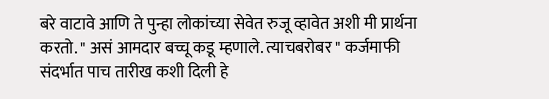बरे वाटावे आणि ते पुन्हा लोकांच्या सेवेत रुजू व्हावेत अशी मी प्रार्थना करतो. " असं आमदार बच्चू कडू म्हणाले. त्याचबरोबर " कर्जमाफी संदर्भात पाच तारीख कशी दिली हे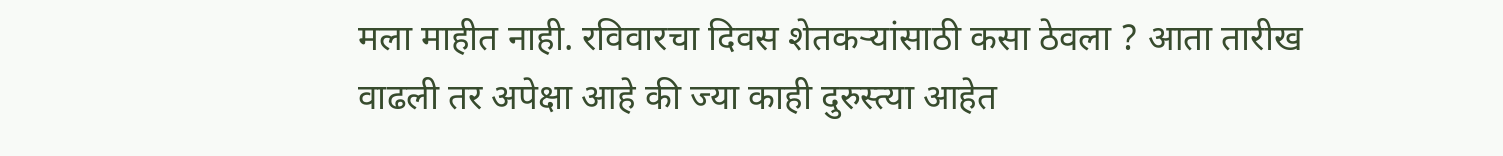मला माहीत नाही. रविवारचा दिवस शेतकऱ्यांसाठी कसा ठेवला ? आता तारीख वाढली तर अपेक्षा आहे की ज्या काही दुरुस्त्या आहेत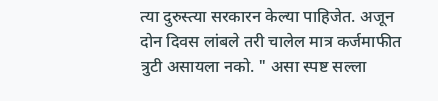त्या दुरुस्त्या सरकारन केल्या पाहिजेत. अजून दोन दिवस लांबले तरी चालेल मात्र कर्जमाफीत त्रुटी असायला नको. " असा स्पष्ट सल्ला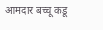आमदार बच्चू कडू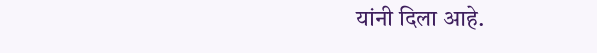यांनी दिला आहे.